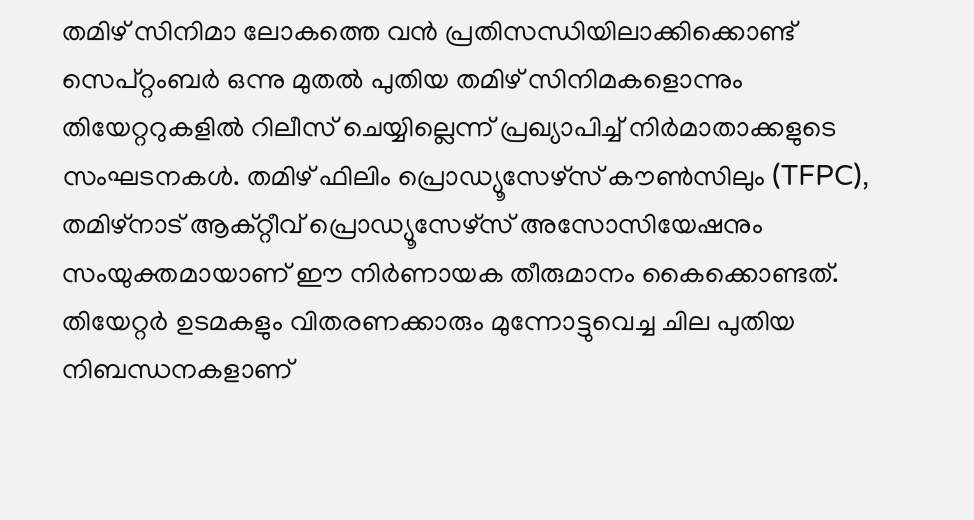തമിഴ് സിനിമാ ലോകത്തെ വൻ പ്രതിസന്ധിയിലാക്കിക്കൊണ്ട് സെപ്റ്റംബർ ഒന്നു മുതൽ പുതിയ തമിഴ് സിനിമകളൊന്നും തിയേറ്ററുകളിൽ റിലീസ് ചെയ്യില്ലെന്ന് പ്രഖ്യാപിച്ച് നിർമാതാക്കളുടെ സംഘടനകൾ. തമിഴ് ഫിലിം പ്രൊഡ്യൂസേഴ്സ് കൗൺസിലും (TFPC), തമിഴ്നാട് ആക്റ്റീവ് പ്രൊഡ്യൂസേഴ്സ് അസോസിയേഷനും സംയുക്തമായാണ് ഈ നിർണായക തീരുമാനം കൈക്കൊണ്ടത്. തിയേറ്റർ ഉടമകളും വിതരണക്കാരും മുന്നോട്ടുവെച്ച ചില പുതിയ നിബന്ധനകളാണ്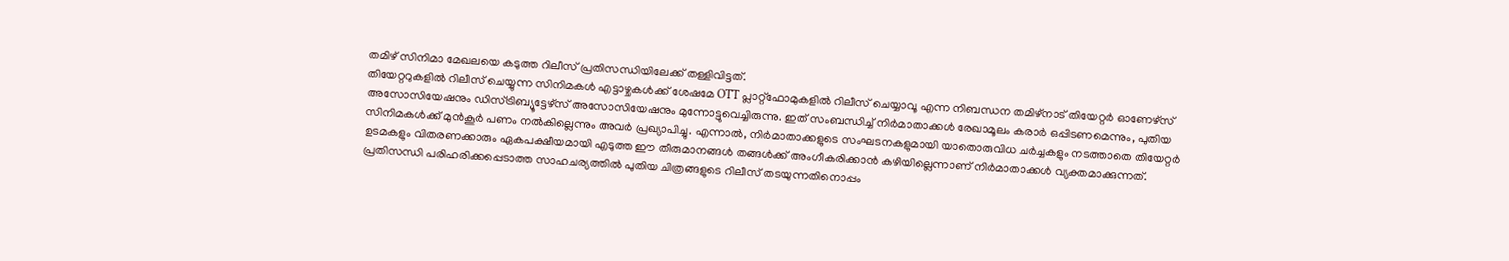തമിഴ് സിനിമാ മേഖലയെ കടുത്ത റിലീസ് പ്രതിസന്ധിയിലേക്ക് തള്ളിവിട്ടത്.
തിയേറ്ററുകളിൽ റിലീസ് ചെയ്യുന്ന സിനിമകൾ എട്ടാഴ്ചകൾക്ക് ശേഷമേ OTT പ്ലാറ്റ്ഫോമുകളിൽ റിലീസ് ചെയ്യാവൂ എന്ന നിബന്ധന തമിഴ്നാട് തിയേറ്റർ ഓണേഴ്സ് അസോസിയേഷനും ഡിസ്ട്രിബ്യൂട്ടേഴ്സ് അസോസിയേഷനും മുന്നോട്ടുവെച്ചിരുന്നു. ഇത് സംബന്ധിച്ച് നിർമാതാക്കൾ രേഖാമൂലം കരാർ ഒപ്പിടണമെന്നും, പുതിയ സിനിമകൾക്ക് മുൻകൂർ പണം നൽകില്ലെന്നും അവർ പ്രഖ്യാപിച്ചു. എന്നാൽ, നിർമാതാക്കളുടെ സംഘടനകളുമായി യാതൊരുവിധ ചർച്ചകളും നടത്താതെ തിയേറ്റർ ഉടമകളും വിതരണക്കാരും ഏകപക്ഷീയമായി എടുത്ത ഈ തീരുമാനങ്ങൾ തങ്ങൾക്ക് അംഗീകരിക്കാൻ കഴിയില്ലെന്നാണ് നിർമാതാക്കൾ വ്യക്തമാക്കുന്നത്.
പ്രതിസന്ധി പരിഹരിക്കപ്പെടാത്ത സാഹചര്യത്തിൽ പുതിയ ചിത്രങ്ങളുടെ റിലീസ് തടയുന്നതിനൊപ്പം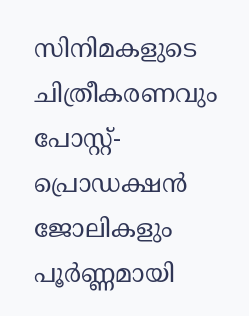സിനിമകളുടെ ചിത്രീകരണവും പോസ്റ്റ്-പ്രൊഡക്ഷൻ ജോലികളും പൂർണ്ണമായി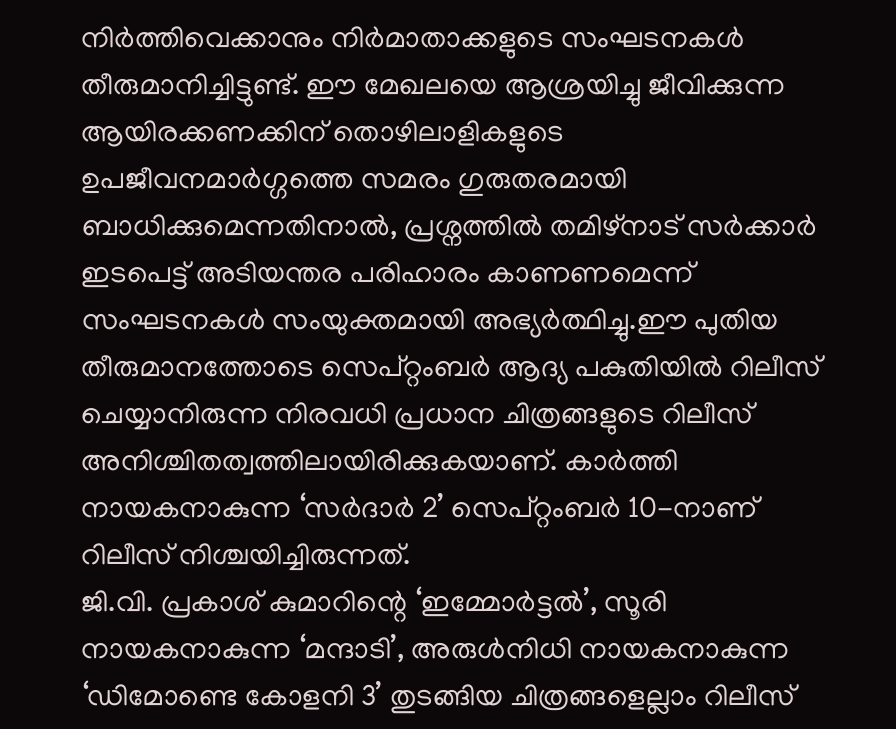നിർത്തിവെക്കാനും നിർമാതാക്കളുടെ സംഘടനകൾ തീരുമാനിച്ചിട്ടുണ്ട്. ഈ മേഖലയെ ആശ്രയിച്ചു ജീവിക്കുന്ന ആയിരക്കണക്കിന് തൊഴിലാളികളുടെ ഉപജീവനമാർഗ്ഗത്തെ സമരം ഗുരുതരമായി ബാധിക്കുമെന്നതിനാൽ, പ്രശ്നത്തിൽ തമിഴ്നാട് സർക്കാർ ഇടപെട്ട് അടിയന്തര പരിഹാരം കാണണമെന്ന് സംഘടനകൾ സംയുക്തമായി അഭ്യർത്ഥിച്ചു.ഈ പുതിയ തീരുമാനത്തോടെ സെപ്റ്റംബർ ആദ്യ പകുതിയിൽ റിലീസ് ചെയ്യാനിരുന്ന നിരവധി പ്രധാന ചിത്രങ്ങളുടെ റിലീസ് അനിശ്ചിതത്വത്തിലായിരിക്കുകയാണ്. കാർത്തി നായകനാകുന്ന ‘സർദാർ 2’ സെപ്റ്റംബർ 10-നാണ് റിലീസ് നിശ്ചയിച്ചിരുന്നത്.
ജി.വി. പ്രകാശ് കുമാറിന്റെ ‘ഇമ്മോർട്ടൽ’, സൂരി നായകനാകുന്ന ‘മന്ദാടി’, അരുൾനിധി നായകനാകുന്ന ‘ഡിമോണ്ടെ കോളനി 3’ തുടങ്ങിയ ചിത്രങ്ങളെല്ലാം റിലീസ്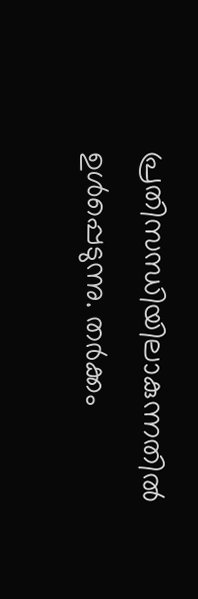പ്രതിസന്ധിയിലാകുന്നതിൽ ഉൾപ്പെടുന്നു. തർക്കം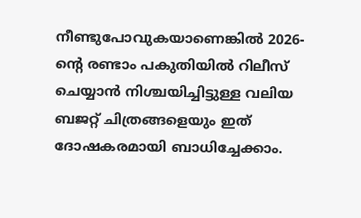നീണ്ടുപോവുകയാണെങ്കിൽ 2026-ന്റെ രണ്ടാം പകുതിയിൽ റിലീസ് ചെയ്യാൻ നിശ്ചയിച്ചിട്ടുള്ള വലിയ ബജറ്റ് ചിത്രങ്ങളെയും ഇത് ദോഷകരമായി ബാധിച്ചേക്കാം.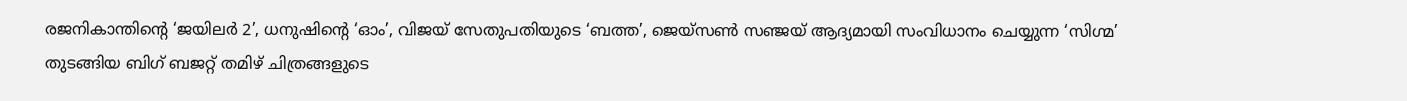രജനികാന്തിന്റെ ‘ജയിലർ 2’, ധനുഷിന്റെ ‘ഓം’, വിജയ് സേതുപതിയുടെ ‘ബത്ത’, ജെയ്സൺ സഞ്ജയ് ആദ്യമായി സംവിധാനം ചെയ്യുന്ന ‘സിഗ്മ’ തുടങ്ങിയ ബിഗ് ബജറ്റ് തമിഴ് ചിത്രങ്ങളുടെ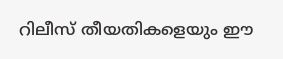റിലീസ് തീയതികളെയും ഈ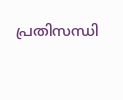പ്രതിസന്ധി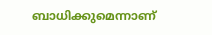ബാധിക്കുമെന്നാണ്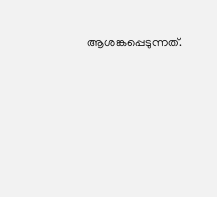ആശങ്കപ്പെടുന്നത്.